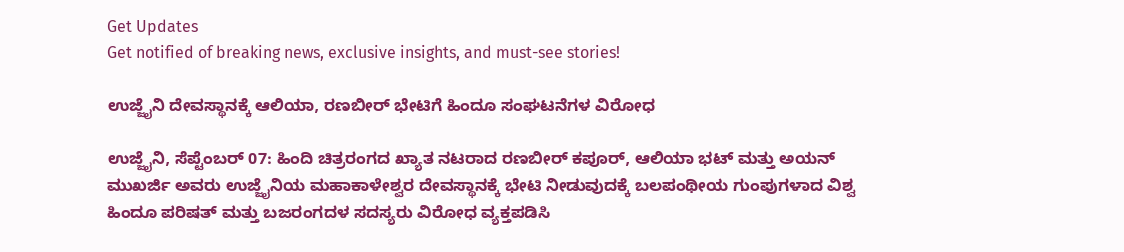Get Updates
Get notified of breaking news, exclusive insights, and must-see stories!

ಉಜ್ಜೈನಿ ದೇವಸ್ಥಾನಕ್ಕೆ ಆಲಿಯಾ, ರಣಬೀರ್‌ ಭೇಟಿಗೆ ಹಿಂದೂ ಸಂಘಟನೆಗಳ ವಿರೋಧ

ಉಜ್ಜೈನಿ, ಸೆಪ್ಟೆಂಬರ್‌ 07: ಹಿಂದಿ ಚಿತ್ರರಂಗದ ಖ್ಯಾತ ನಟರಾದ ರಣಬೀರ್ ಕಪೂರ್, ಆಲಿಯಾ ಭಟ್ ಮತ್ತು ಅಯನ್ ಮುಖರ್ಜಿ ಅವರು ಉಜ್ಜೈನಿಯ ಮಹಾಕಾಳೇಶ್ವರ ದೇವಸ್ಥಾನಕ್ಕೆ ಭೇಟಿ ನೀಡುವುದಕ್ಕೆ ಬಲಪಂಥೀಯ ಗುಂಪುಗಳಾದ ವಿಶ್ವ ಹಿಂದೂ ಪರಿಷತ್ ಮತ್ತು ಬಜರಂಗದಳ ಸದಸ್ಯರು ವಿರೋಧ ವ್ಯಕ್ತಪಡಿಸಿ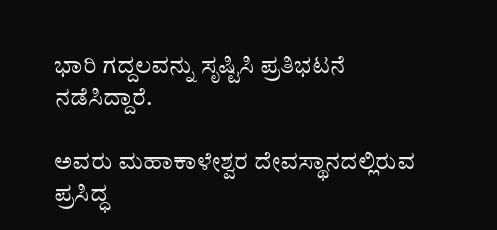ಭಾರಿ ಗದ್ದಲವನ್ನು ಸೃಷ್ಟಿಸಿ ಪ್ರತಿಭಟನೆ ನಡೆಸಿದ್ದಾರೆ.

ಅವರು ಮಹಾಕಾಳೇಶ್ವರ ದೇವಸ್ಥಾನದಲ್ಲಿರುವ ಪ್ರಸಿದ್ಧ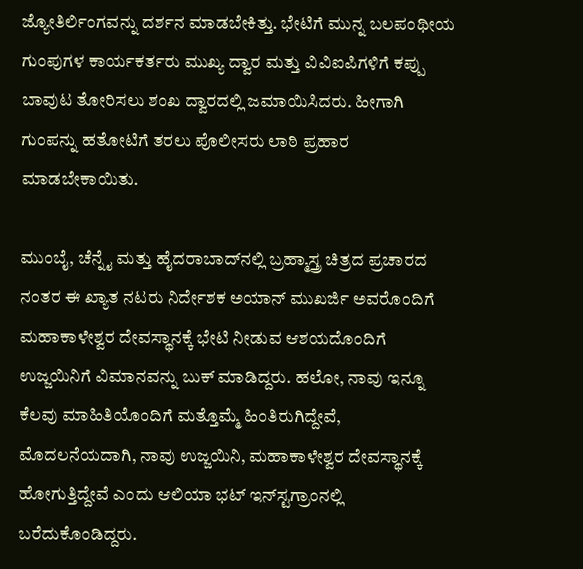ಜ್ಯೋತಿರ್ಲಿಂಗವನ್ನು ದರ್ಶನ ಮಾಡಬೇಕಿತ್ತು. ಭೇಟಿಗೆ ಮುನ್ನ ಬಲಪಂಥೀಯ ಗುಂಪುಗಳ ಕಾರ್ಯಕರ್ತರು ಮುಖ್ಯ ದ್ವಾರ ಮತ್ತು ವಿವಿಐಪಿಗಳಿಗೆ ಕಪ್ಪು ಬಾವುಟ ತೋರಿಸಲು ಶಂಖ ದ್ವಾರದಲ್ಲಿ ಜಮಾಯಿಸಿದರು. ಹೀಗಾಗಿ ಗುಂಪನ್ನು ಹತೋಟಿಗೆ ತರಲು ಪೊಲೀಸರು ಲಾಠಿ ಪ್ರಹಾರ ಮಾಡಬೇಕಾಯಿತು.

ಮುಂಬೈ, ಚೆನ್ನೈ ಮತ್ತು ಹೈದರಾಬಾದ್‌ನಲ್ಲಿ ಬ್ರಹ್ಮಾಸ್ತ್ರ ಚಿತ್ರದ ಪ್ರಚಾರದ ನಂತರ ಈ ಖ್ಯಾತ ನಟರು ನಿರ್ದೇಶಕ ಅಯಾನ್ ಮುಖರ್ಜಿ ಅವರೊಂದಿಗೆ ಮಹಾಕಾಳೇಶ್ವರ ದೇವಸ್ಥಾನಕ್ಕೆ ಭೇಟಿ ನೀಡುವ ಆಶಯದೊಂದಿಗೆ ಉಜ್ಜಯಿನಿಗೆ ವಿಮಾನವನ್ನು ಬುಕ್‌ ಮಾಡಿದ್ದರು. ಹಲೋ, ನಾವು ಇನ್ನೂ ಕೆಲವು ಮಾಹಿತಿಯೊಂದಿಗೆ ಮತ್ತೊಮ್ಮೆ ಹಿಂತಿರುಗಿದ್ದೇವೆ, ಮೊದಲನೆಯದಾಗಿ, ನಾವು ಉಜ್ಜಯಿನಿ, ಮಹಾಕಾಳೇಶ್ವರ ದೇವಸ್ಥಾನಕ್ಕೆ ಹೋಗುತ್ತಿದ್ದೇವೆ ಎಂದು ಆಲಿಯಾ ಭಟ್ ಇನ್‌ಸ್ಟಗ್ರಾಂನಲ್ಲಿ ಬರೆದುಕೊಂಡಿದ್ದರು.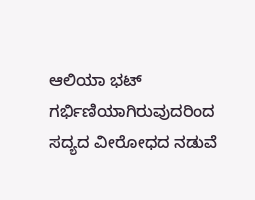ಆಲಿಯಾ ಭಟ್ ಗರ್ಭಿಣಿಯಾಗಿರುವುದರಿಂದ ಸದ್ಯದ ವೀರೋಧದ ನಡುವೆ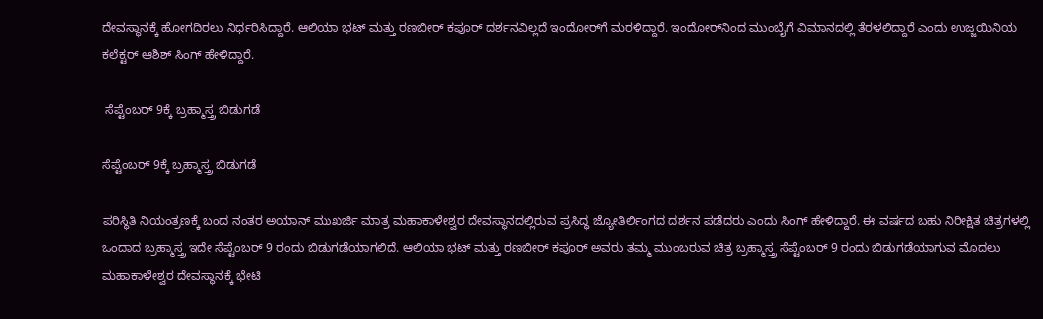ದೇವಸ್ಥಾನಕ್ಕೆ ಹೋಗದಿರಲು ನಿರ್ಧರಿಸಿದ್ದಾರೆ. ಆಲಿಯಾ ಭಟ್ ಮತ್ತು ರಣಬೀರ್ ಕಪೂರ್ ದರ್ಶನವಿಲ್ಲದೆ ಇಂದೋರ್‌ಗೆ ಮರಳಿದ್ದಾರೆ. ಇಂದೋರ್‌ನಿಂದ ಮುಂಬೈಗೆ ವಿಮಾನದಲ್ಲಿ ತೆರಳಲಿದ್ದಾರೆ ಎಂದು ಉಜ್ಜಯಿನಿಯ ಕಲೆಕ್ಟರ್ ಆಶಿಶ್ ಸಿಂಗ್ ಹೇಳಿದ್ದಾರೆ.

 ಸೆಪ್ಟೆಂಬರ್ 9ಕ್ಕೆ ಬ್ರಹ್ಮಾಸ್ತ್ರ ಬಿಡುಗಡೆ

ಸೆಪ್ಟೆಂಬರ್ 9ಕ್ಕೆ ಬ್ರಹ್ಮಾಸ್ತ್ರ ಬಿಡುಗಡೆ

ಪರಿಸ್ಥಿತಿ ನಿಯಂತ್ರಣಕ್ಕೆ ಬಂದ ನಂತರ ಅಯಾನ್ ಮುಖರ್ಜಿ ಮಾತ್ರ ಮಹಾಕಾಳೇಶ್ವರ ದೇವಸ್ಥಾನದಲ್ಲಿರುವ ಪ್ರಸಿದ್ಧ ಜ್ಯೋತಿರ್ಲಿಂಗದ ದರ್ಶನ ಪಡೆದರು ಎಂದು ಸಿಂಗ್ ಹೇಳಿದ್ದಾರೆ. ಈ ವರ್ಷದ ಬಹು ನಿರೀಕ್ಷಿತ ಚಿತ್ರಗಳಲ್ಲಿ ಒಂದಾದ ಬ್ರಹ್ಮಾಸ್ತ್ರ ಇದೇ ಸೆಪ್ಟೆಂಬರ್ 9 ರಂದು ಬಿಡುಗಡೆಯಾಗಲಿದೆ. ಆಲಿಯಾ ಭಟ್ ಮತ್ತು ರಣಬೀರ್ ಕಪೂರ್ ಅವರು ತಮ್ಮ ಮುಂಬರುವ ಚಿತ್ರ ಬ್ರಹ್ಮಾಸ್ತ್ರ ಸೆಪ್ಟೆಂಬರ್ 9 ರಂದು ಬಿಡುಗಡೆಯಾಗುವ ಮೊದಲು ಮಹಾಕಾಳೇಶ್ವರ ದೇವಸ್ಥಾನಕ್ಕೆ ಭೇಟಿ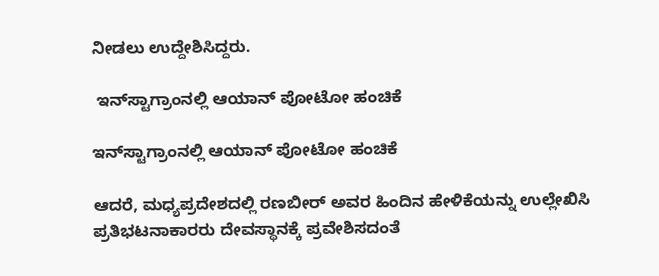ನೀಡಲು ಉದ್ದೇಶಿಸಿದ್ದರು.

 ಇನ್‌ಸ್ಟಾಗ್ರಾಂನಲ್ಲಿ ಆಯಾನ್‌ ಪೋಟೋ ಹಂಚಿಕೆ

ಇನ್‌ಸ್ಟಾಗ್ರಾಂನಲ್ಲಿ ಆಯಾನ್‌ ಪೋಟೋ ಹಂಚಿಕೆ

ಆದರೆ, ಮಧ್ಯಪ್ರದೇಶದಲ್ಲಿ ರಣಬೀರ್ ಅವರ ಹಿಂದಿನ ಹೇಳಿಕೆಯನ್ನು ಉಲ್ಲೇಖಿಸಿ ಪ್ರತಿಭಟನಾಕಾರರು ದೇವಸ್ಥಾನಕ್ಕೆ ಪ್ರವೇಶಿಸದಂತೆ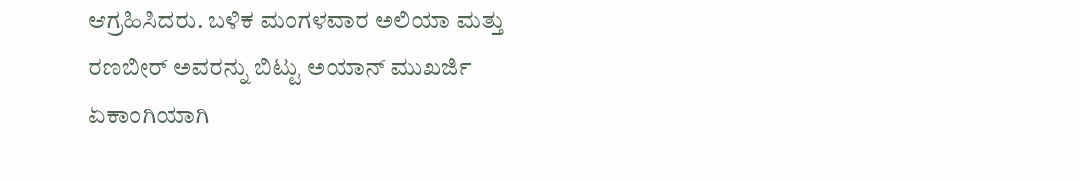ಆಗ್ರಹಿಸಿದರು. ಬಳಿಕ ಮಂಗಳವಾರ ಅಲಿಯಾ ಮತ್ತು ರಣಬೀರ್ ಅವರನ್ನು ಬಿಟ್ಟು ಅಯಾನ್ ಮುಖರ್ಜಿ ಏಕಾಂಗಿಯಾಗಿ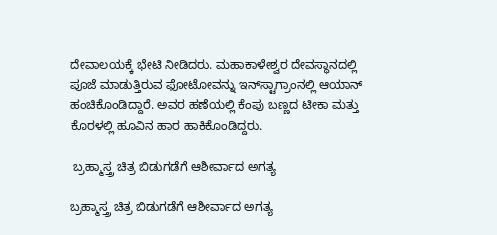ದೇವಾಲಯಕ್ಕೆ ಭೇಟಿ ನೀಡಿದರು. ಮಹಾಕಾಳೇಶ್ವರ ದೇವಸ್ಥಾನದಲ್ಲಿ ಪೂಜೆ ಮಾಡುತ್ತಿರುವ ಫೋಟೋವನ್ನು ಇನ್‌ಸ್ಟಾಗ್ರಾಂನಲ್ಲಿ ಆಯಾನ್‌ ಹಂಚಿಕೊಂಡಿದ್ದಾರೆ. ಅವರ ಹಣೆಯಲ್ಲಿ ಕೆಂಪು ಬಣ್ಣದ ಟೀಕಾ ಮತ್ತು ಕೊರಳಲ್ಲಿ ಹೂವಿನ ಹಾರ ಹಾಕಿಕೊಂಡಿದ್ದರು.

 ಬ್ರಹ್ಮಾಸ್ತ್ರ ಚಿತ್ರ ಬಿಡುಗಡೆಗೆ ಆಶೀರ್ವಾದ ಅಗತ್ಯ

ಬ್ರಹ್ಮಾಸ್ತ್ರ ಚಿತ್ರ ಬಿಡುಗಡೆಗೆ ಆಶೀರ್ವಾದ ಅಗತ್ಯ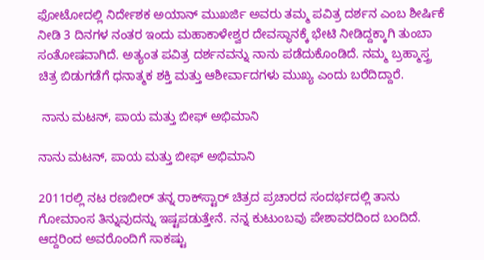ಫೋಟೋದಲ್ಲಿ ನಿರ್ದೇಶಕ ಅಯಾನ್ ಮುಖರ್ಜಿ ಅವರು ತಮ್ಮ ಪವಿತ್ರ ದರ್ಶನ ಎಂಬ ಶೀರ್ಷಿಕೆ ನೀಡಿ 3 ದಿನಗಳ ನಂತರ ಇಂದು ಮಹಾಕಾಳೇಶ್ವರ ದೇವಸ್ಥಾನಕ್ಕೆ ಭೇಟಿ ನೀಡಿದ್ದಕ್ಕಾಗಿ ತುಂಬಾ ಸಂತೋಷವಾಗಿದೆ. ಅತ್ಯಂತ ಪವಿತ್ರ ದರ್ಶನವನ್ನು ನಾನು ಪಡೆದುಕೊಂಡಿದೆ. ನಮ್ಮ ಬ್ರಹ್ಮಾಸ್ತ್ರ ಚಿತ್ರ ಬಿಡುಗಡೆಗೆ ಧನಾತ್ಮಕ ಶಕ್ತಿ ಮತ್ತು ಆಶೀರ್ವಾದಗಳು ಮುಖ್ಯ ಎಂದು ಬರೆದಿದ್ದಾರೆ.

 ನಾನು ಮಟನ್, ಪಾಯ ಮತ್ತು ಬೀಫ್ ಅಭಿಮಾನಿ

ನಾನು ಮಟನ್, ಪಾಯ ಮತ್ತು ಬೀಫ್ ಅಭಿಮಾನಿ

2011ರಲ್ಲಿ ನಟ ರಣಬೀರ್ ತನ್ನ ರಾಕ್‌ಸ್ಟಾರ್ ಚಿತ್ರದ ಪ್ರಚಾರದ ಸಂದರ್ಭದಲ್ಲಿ ತಾನು ಗೋಮಾಂಸ ತಿನ್ನುವುದನ್ನು ಇಷ್ಟಪಡುತ್ತೇನೆ. ನನ್ನ ಕುಟುಂಬವು ಪೇಶಾವರದಿಂದ ಬಂದಿದೆ. ಆದ್ದರಿಂದ ಅವರೊಂದಿಗೆ ಸಾಕಷ್ಟು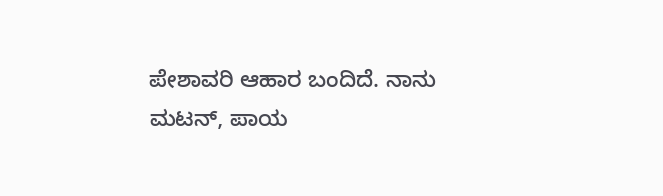ಪೇಶಾವರಿ ಆಹಾರ ಬಂದಿದೆ. ನಾನು ಮಟನ್, ಪಾಯ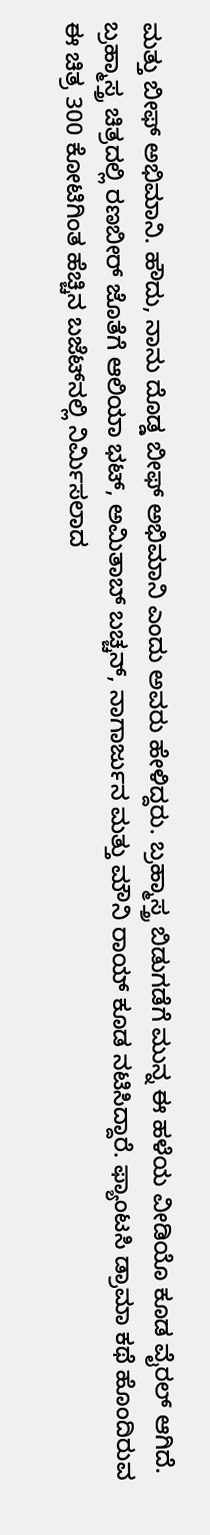ಮತ್ತು ಬೀಫ್ ಅಭಿಮಾನಿ. ಹೌದು, ನಾನು ದೊಡ್ಡ ಬೀಫ್ ಅಭಿಮಾನಿ ಎಂದು ಅವರು ಹೇಳಿದ್ದರು. ಬ್ರಹ್ಮಾಸ್ತ್ರ ಬಿಡುಗಡೆಗೆ ಮುನ್ನ ಈ ಹಳೆಯ ವೀಡಿಯೊ ಕೂಡ ವೈರಲ್‌ ಆಗಿದೆ. ಬ್ರಹ್ಮಾಸ್ತ್ರ ಚಿತ್ರದಲ್ಲಿ ರಣಬೀರ್ ಜೊತೆಗೆ ಆಲಿಯಾ ಭಟ್, ಅಮಿತಾಬ್ ಬಚ್ಚನ್, ನಾಗಾರ್ಜುನ ಮತ್ತು ಮೌನಿ ರಾಯ್ ಕೂಡ ನಟಿಸಿದ್ದಾರೆ. ಫ್ಯಾಂಟಸಿ ಡ್ರಾಮಾ ಕಥೆ ಹೊಂದಿರುವ ಈ ಚಿತ್ರ 300 ಕೋಟಿಗಿಂತ ಹೆಚ್ಚಿನ ಬಜೆಟ್‌ನಲ್ಲಿ ನಿರ್ಮಿಸಲಾದ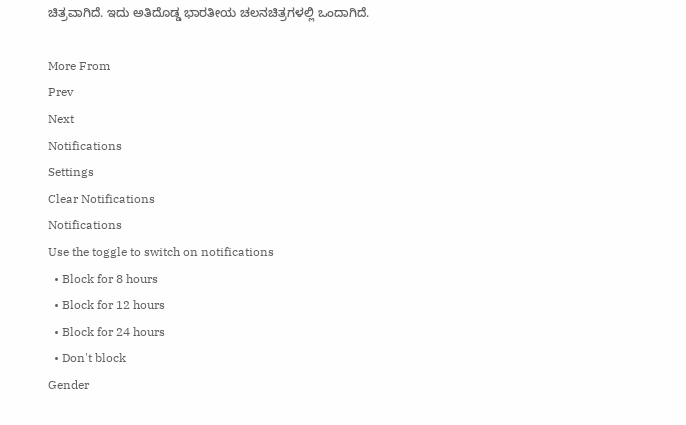ಚಿತ್ರವಾಗಿದೆ. ಇದು ಅತಿದೊಡ್ಡ ಭಾರತೀಯ ಚಲನಚಿತ್ರಗಳಲ್ಲಿ ಒಂದಾಗಿದೆ.

More From
Prev
Next
Notifications
Settings
Clear Notifications
Notifications
Use the toggle to switch on notifications
  • Block for 8 hours
  • Block for 12 hours
  • Block for 24 hours
  • Don't block
Gender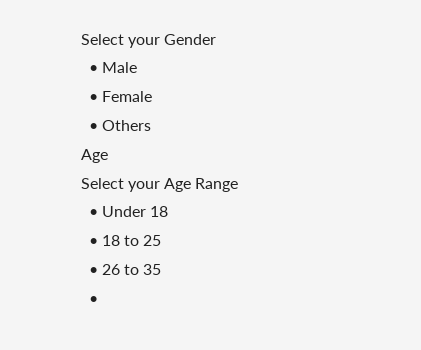Select your Gender
  • Male
  • Female
  • Others
Age
Select your Age Range
  • Under 18
  • 18 to 25
  • 26 to 35
  •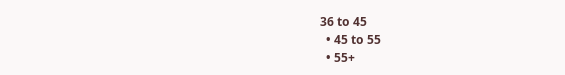36 to 45
  • 45 to 55
  • 55+